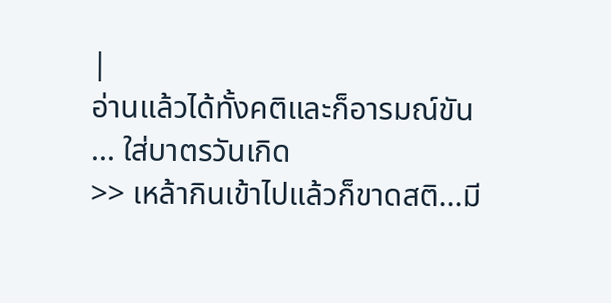|
อ่านแล้วได้ทั้งคติและก็อารมณ์ขัน
... ใส่บาตรวันเกิด
>> เหล้ากินเข้าไปแล้วก็ขาดสติ...มี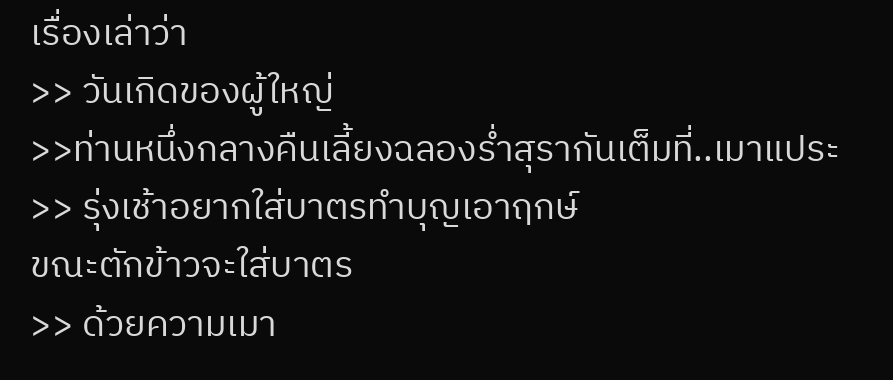เรื่องเล่าว่า
>> วันเกิดของผู้ใหญ่
>>ท่านหนึ่งกลางคืนเลี้ยงฉลองร่ำสุรากันเต็มที่..เมาแประ
>> รุ่งเช้าอยากใส่บาตรทำบุญเอาฤกษ์
ขณะตักข้าวจะใส่บาตร
>> ด้วยความเมา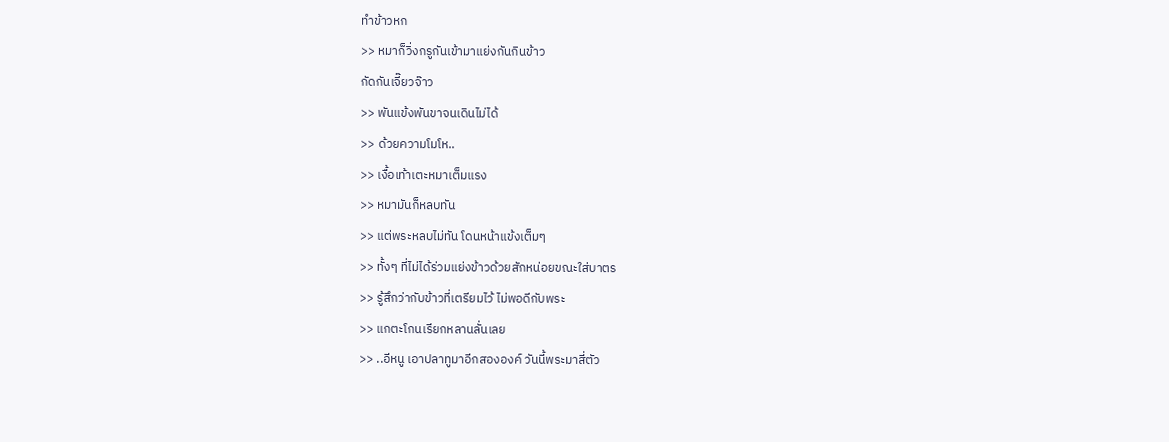ทำข้าวหก
>> หมาก็วิ่งกรูกันเข้ามาแย่งกันกินข้าว
กัดกันเจี๊ยวจ๊าว
>> พันแข้งพันขาจนเดินไม่ได้
>> ด้วยความโมโห..
>> เงื้อเท้าเตะหมาเต็มแรง
>> หมามันก็หลบทัน
>> แต่พระหลบไม่ทัน โดนหน้าแข้งเต็มๆ
>> ทั้งๆ ที่ไม่ได้ร่วมแย่งข้าวด้วยสักหน่อยขณะใส่บาตร
>> รู้สึกว่ากับข้าวที่เตรียมไว้ ไม่พอดีกับพระ
>> แกตะโกนเรียกหลานลั่นเลย
>> ..อีหนู เอาปลาทูมาอีกสององค์ วันนี้พระมาสี่ตัว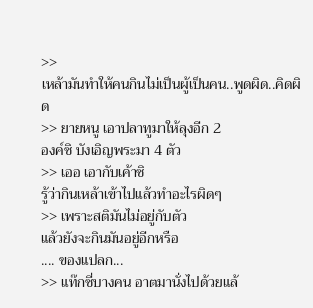>>
เหล้ามันทำให้คนกินไม่เป็นผู้เป็นคน..พูดผิด..คิดผิด
>> ยายหนู เอาปลาทูมาให้ลุงอีก 2
องค์ซิ บังเอิญพระมา 4 ตัว
>> เออ เอากับเค้าซิ
รู้ว่ากินเหล้าเข้าไปแล้วทำอะไรผิดๆ
>> เพราะสติมันไม่อยู่กับตัว
แล้วยังจะกินมันอยู่อีกหรือ
.... ของแปลก...
>> แท๊กซี่บางคน อาตมานั่งไปด้วยแล้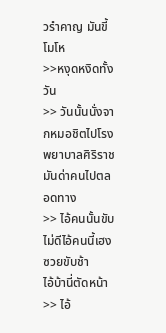วรำคาญ มันขี้โมโห
>>หงุดหงิดทั้งวัน
>> วันนั้นนั่งจากหมอชิตไปโรงพยาบาลศิริราช
มันด่าคนไปตลอดทาง
>> ไอ้คนนั้นขับไม่ดีไอ้คนนี้เฮงซวยขับช้า
ไอ้บ้านี่ตัดหน้า
>> ไอ้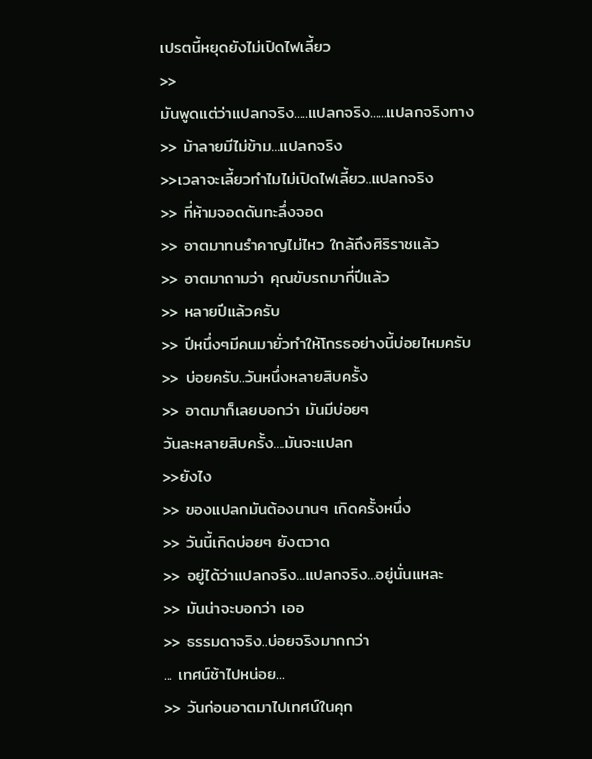เปรตนี้หยุดยังไม่เปิดไฟเลี้ยว
>>
มันพูดแต่ว่าแปลกจริง.....แปลกจริง......แปลกจริงทาง
>> ม้าลายมีไม่ข้าม...แปลกจริง
>>เวลาจะเลี้ยวทำไมไม่เปิดไฟเลี้ยว..แปลกจริง
>> ที่ห้ามจอดดันทะลึ่งจอด
>> อาตมาทนรำคาญไม่ไหว ใกล้ถึงศิริราชแล้ว
>> อาตมาถามว่า คุณขับรถมากี่ปีแล้ว
>> หลายปีแล้วครับ
>> ปีหนึ่งๆมีคนมายั่วทำให้โกรธอย่างนี้บ่อยไหมครับ
>> บ่อยครับ..วันหนึ่งหลายสิบครั้ง
>> อาตมาก็เลยบอกว่า มันมีบ่อยๆ
วันละหลายสิบครั้ง....มันจะแปลก
>>ยังไง
>> ของแปลกมันต้องนานๆ เกิดครั้งหนึ่ง
>> วันนี้เกิดบ่อยๆ ยังตวาด
>> อยู่ได้ว่าแปลกจริง...แปลกจริง...อยู่นั่นแหละ
>> มันน่าจะบอกว่า เออ
>> ธรรมดาจริง..บ่อยจริงมากกว่า
... เทศน์ช้าไปหน่อย...
>> วันก่อนอาตมาไปเทศน์ในคุก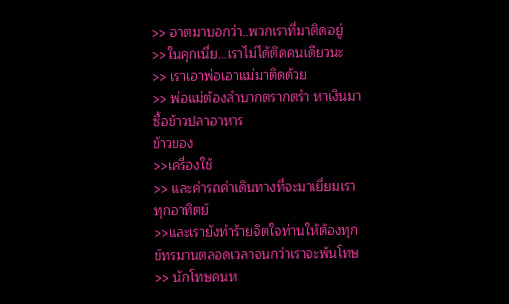>> อาตมาบอกว่า..พวกเราที่มาติดอยู่
>>ในคุกเนี่ย...เราไม่ได้ติดคนเดียวนะ
>> เราเอาพ่อเอาแม่มาติดด้วย
>> พ่อแม่ต้องลำบากตรากตรำ หาเงินมาซื้อข้าวปลาอาหาร
ข้าวของ
>>เครื่องใช้
>> และค่ารถค่าเดินทางที่จะมาเยี่ยมเราทุกอาทิตย์
>>และเรายังทำร้ายจิตใจท่านให้ต้องทุกข์ทรมานตลอดเวลาจนกว่าเราจะพ้นโทษ
>> นักโทษคนห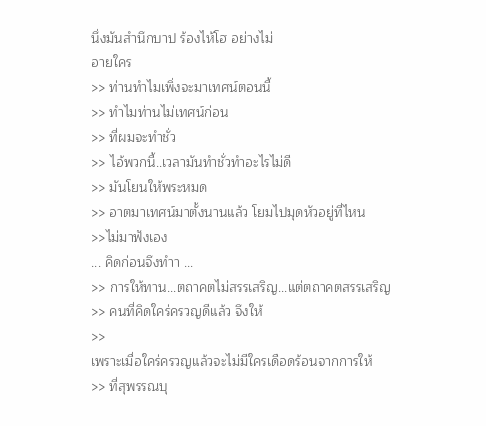นึ่งมันสำนึกบาป ร้องไห้โฮ อย่างไม่
อายใคร
>> ท่านทำไมเพิ่งจะมาเทศน์ตอนนี้
>> ทำไมท่านไม่เทศน์ก่อน
>> ที่ผมจะทำชั่ว
>> ไอ้พวกนี้..เวลามันทำชั่วทำอะไรไม่ดี
>> มันโยนให้พระหมด
>> อาตมาเทศน์มาตั้งนานแล้ว โยมไปมุดหัวอยู่ที่ไหน
>>ไม่มาฟังเอง
... คิดก่อนจึงทำา ...
>> การให้ทาน...ตถาคตไม่สรรเสริญ...แต่ตถาคตสรรเสริญ
>> คนที่คิดใคร่ครวญดีแล้ว จึงให้
>>
เพราะเมื่อใคร่ครวญแล้วจะไม่มีใครเดือดร้อนจากการให้
>> ที่สุพรรณบุ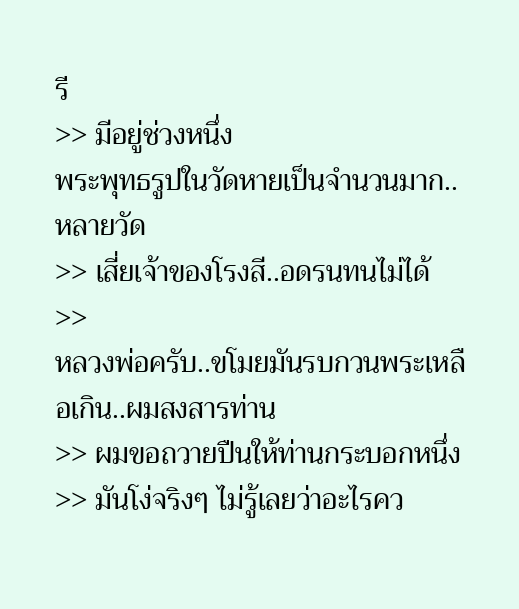รี
>> มีอยู่ช่วงหนึ่ง
พระพุทธรูปในวัดหายเป็นจำนวนมาก..หลายวัด
>> เสี่ยเจ้าของโรงสี..อดรนทนไม่ได้
>>
หลวงพ่อครับ..ขโมยมันรบกวนพระเหลือเกิน..ผมสงสารท่าน
>> ผมขอถวายปืนให้ท่านกระบอกหนึ่ง
>> มันโง่จริงๆ ไม่รู้เลยว่าอะไรคว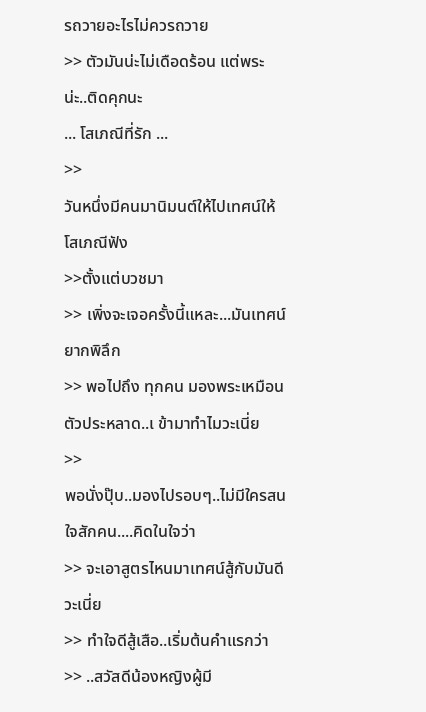รถวายอะไรไม่ควรถวาย
>> ตัวมันน่ะไม่เดือดร้อน แต่พระน่ะ..ติดคุกนะ
... โสเภณีที่รัก ...
>>
วันหนึ่งมีคนมานิมนต์ให้ไปเทศน์ให้โสเภณีฟัง
>>ตั้งแต่บวชมา
>> เพิ่งจะเจอครั้งนี้แหละ...มันเทศน์ยากพิลึก
>> พอไปถึง ทุกคน มองพระเหมือนตัวประหลาด..เ ข้ามาทำไมวะเนี่ย
>>
พอนั่งปุ๊บ..มองไปรอบๆ..ไม่มีใครสนใจสักคน....คิดในใจว่า
>> จะเอาสูตรไหนมาเทศน์สู้กับมันดีวะเนี่ย
>> ทำใจดีสู้เสือ..เริ่มต้นคำแรกว่า
>> ..สวัสดีน้องหญิงผู้มี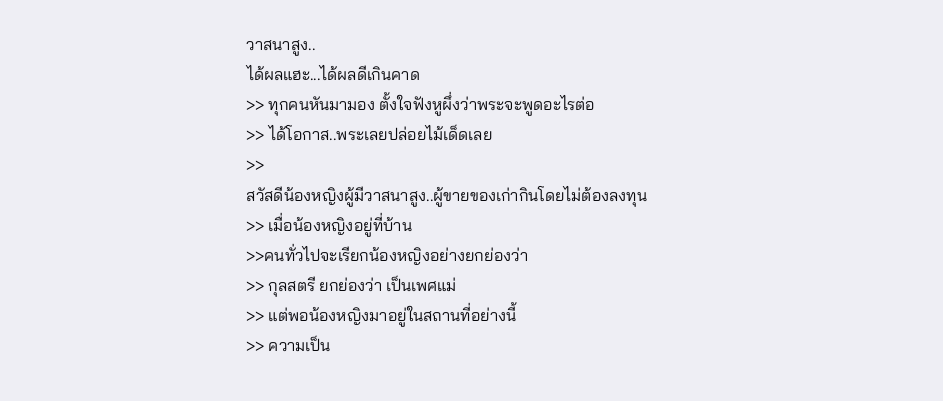วาสนาสูง..
ได้ผลแฮะ...ได้ผลดีเกินคาด
>> ทุกคนหันมามอง ตั้งใจฟังหูผึ่งว่าพระจะพูดอะไรต่อ
>> ได้โอกาส..พระเลยปล่อยไม้เด็ดเลย
>>
สวัสดีน้องหญิงผู้มีวาสนาสูง..ผู้ขายของเก่ากินโดยไม่ต้องลงทุน
>> เมื่อน้องหญิงอยู่ที่บ้าน
>>คนทั่วไปจะเรียกน้องหญิงอย่างยกย่องว่า
>> กุลสตรี ยกย่องว่า เป็นเพศแม่
>> แต่พอน้องหญิงมาอยู่ในสถานที่อย่างนี้
>> ความเป็น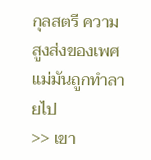กุลสตรี ความสูงส่งของเพศแม่มันถูกทำลายไป
>> เขา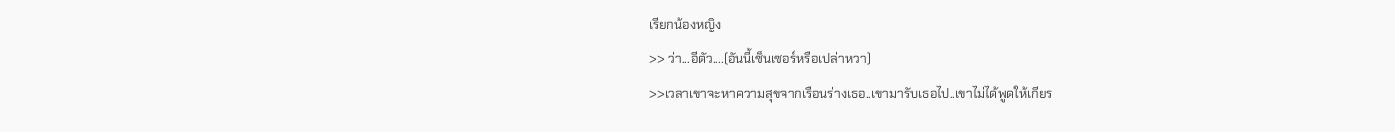เรียกน้องหญิง
>> ว่า...อีตัว....(อันนี้เซ็นเซอร์หรือเปล่าหวา)
>>เวลาเขาจะหาความสุขจากเรือนร่างเธอ..เขามารับเธอไป..เขาไม่ได้พูดให้เกียร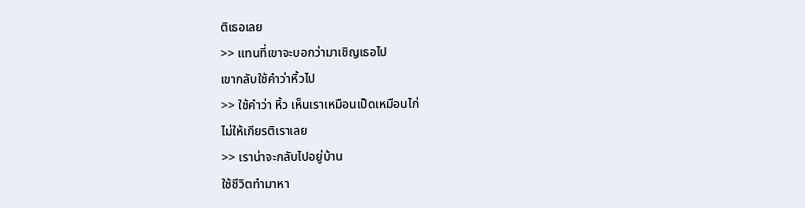ติเธอเลย
>> แทนที่เขาจะบอกว่ามาเชิญเธอไป
เขากลับใช้คำว่าหิ้วไป
>> ใช้คำว่า หิ้ว เห็นเราเหมือนเป็ดเหมือนไก่
ไม่ให้เกียรติเราเลย
>> เราน่าจะกลับไปอยู่บ้าน
ใช้ชีวิตทำมาหา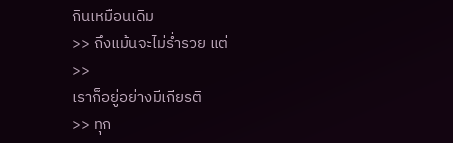กินเหมือนเดิม
>> ถึงแม้นจะไม่ร่ำรวย แต่
>>
เราก็อยู่อย่างมีเกียรติ
>> ทุก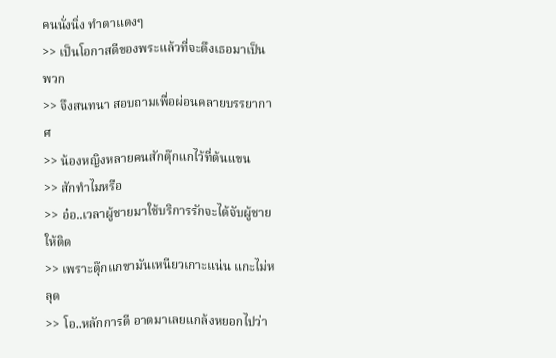คนนั่งนิ่ง ทำตาแดงๆ
>> เป็นโอกาสดีของพระแล้วที่จะดึงเธอมาเป็นพวก
>> จึงสนทนา สอบถามเพื่อผ่อนคลายบรรยากาศ
>> น้องหญิงหลายคนสักตุ๊กแกไว้ที่ต้นแขน
>> สักทำไมหรือ
>> อ๋อ..เวลาผู้ชายมาใช้บริการรักจะได้จับผู้ชายให้ติด
>> เพราะตุ๊กแกขามันเหนียวเกาะแน่น แกะไม่หลุด
>> โอ..หลักการดี อาตมาเลยแกล้งหยอกไปว่า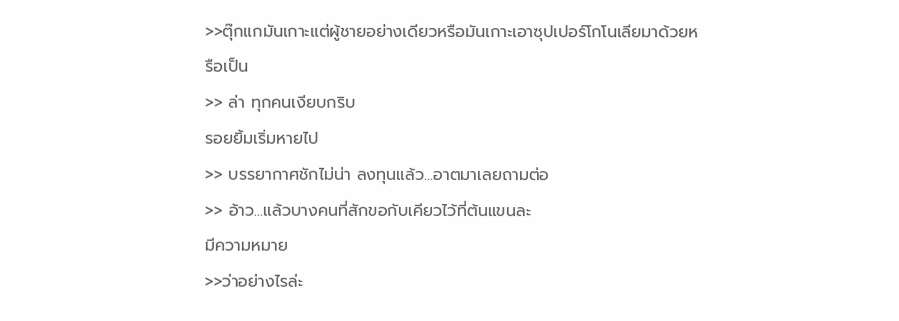>>ตุ๊กแกมันเกาะแต่ผู้ชายอย่างเดียวหรือมันเกาะเอาซุปเปอร์โกโนเลียมาด้วยหรือเป็น
>> ล่า ทุกคนเงียบกริบ
รอยยิ้มเริ่มหายไป
>> บรรยากาศชักไม่น่า ลงทุนแล้ว...อาตมาเลยถามต่อ
>> อ้าว...แล้วบางคนที่สักขอกับเคียวไว้ที่ต้นแขนละ
มีความหมาย
>>ว่าอย่างไรล่ะ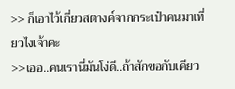>> ก็เอาไว้เกี่ยวสตางค์จากกระเป๋าคนมาเที่ยวไงเจ้าคะ
>>เออ..คนเรานี่มันโง่ดี..ถ้าสักขอกับเคียว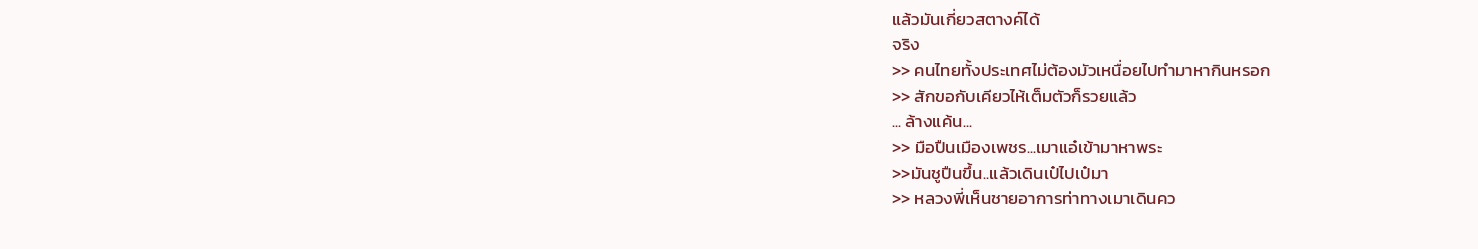แล้วมันเกี่ยวสตางค์ได้
จริง
>> คนไทยทั้งประเทศไม่ต้องมัวเหนื่อยไปทำมาหากินหรอก
>> สักขอกับเคียวไห้เต็มตัวก็รวยแล้ว
... ล้างแค้น...
>> มือปืนเมืองเพชร...เมาแอ๋เข้ามาหาพระ
>>มันชูปืนขึ้น..แล้วเดินเป๋ไปเป๋มา
>> หลวงพี่เห็นชายอาการท่าทางเมาเดินคว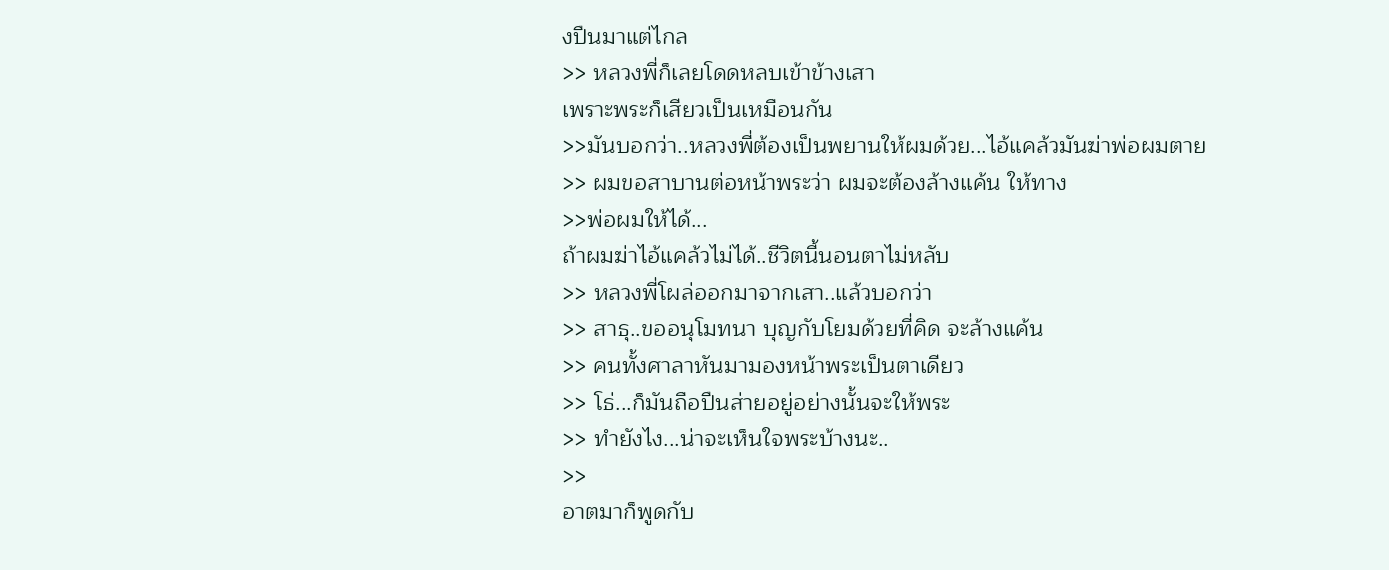งปืนมาแต่ไกล
>> หลวงพี่ก็เลยโดดหลบเข้าข้างเสา
เพราะพระก็เสียวเป็นเหมือนกัน
>>มันบอกว่า..หลวงพี่ต้องเป็นพยานให้ผมด้วย...ไอ้แคล้วมันฆ่าพ่อผมตาย
>> ผมขอสาบานต่อหน้าพระว่า ผมจะต้องล้างแค้น ให้ทาง
>>พ่อผมให้ได้...
ถ้าผมฆ่าไอ้แคล้วไม่ได้..ชีวิตนี้นอนตาไม่หลับ
>> หลวงพี่โผล่ออกมาจากเสา..แล้วบอกว่า
>> สาธุ..ขออนุโมทนา บุญกับโยมด้วยที่คิด จะล้างแค้น
>> คนทั้งศาลาหันมามองหน้าพระเป็นตาเดียว
>> โธ่...ก็มันถือปืนส่ายอยู่อย่างนั้นจะให้พระ
>> ทำยังไง...น่าจะเห็นใจพระบ้างนะ..
>>
อาตมาก็พูดกับ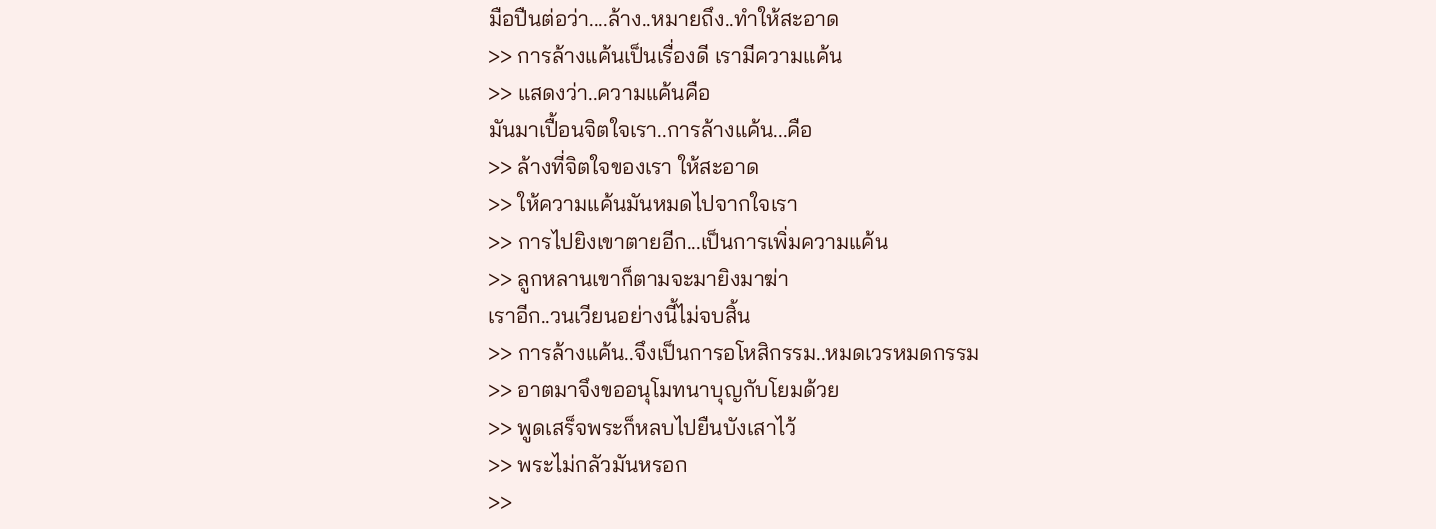มือปืนต่อว่า....ล้าง..หมายถึง..ทำให้สะอาด
>> การล้างแค้นเป็นเรื่องดี เรามีความแค้น
>> แสดงว่า..ความแค้นคือ
มันมาเปื้อนจิตใจเรา..การล้างแค้น...คือ
>> ล้างที่จิตใจของเรา ให้สะอาด
>> ให้ความแค้นมันหมดไปจากใจเรา
>> การไปยิงเขาตายอีก...เป็นการเพิ่มความแค้น
>> ลูกหลานเขาก็ตามจะมายิงมาฆ่า
เราอีก..วนเวียนอย่างนี้ไม่จบสิ้น
>> การล้างแค้น..จึงเป็นการอโหสิกรรม..หมดเวรหมดกรรม
>> อาตมาจึงขออนุโมทนาบุญกับโยมด้วย
>> พูดเสร็จพระก็หลบไปยืนบังเสาไว้
>> พระไม่กลัวมันหรอก
>>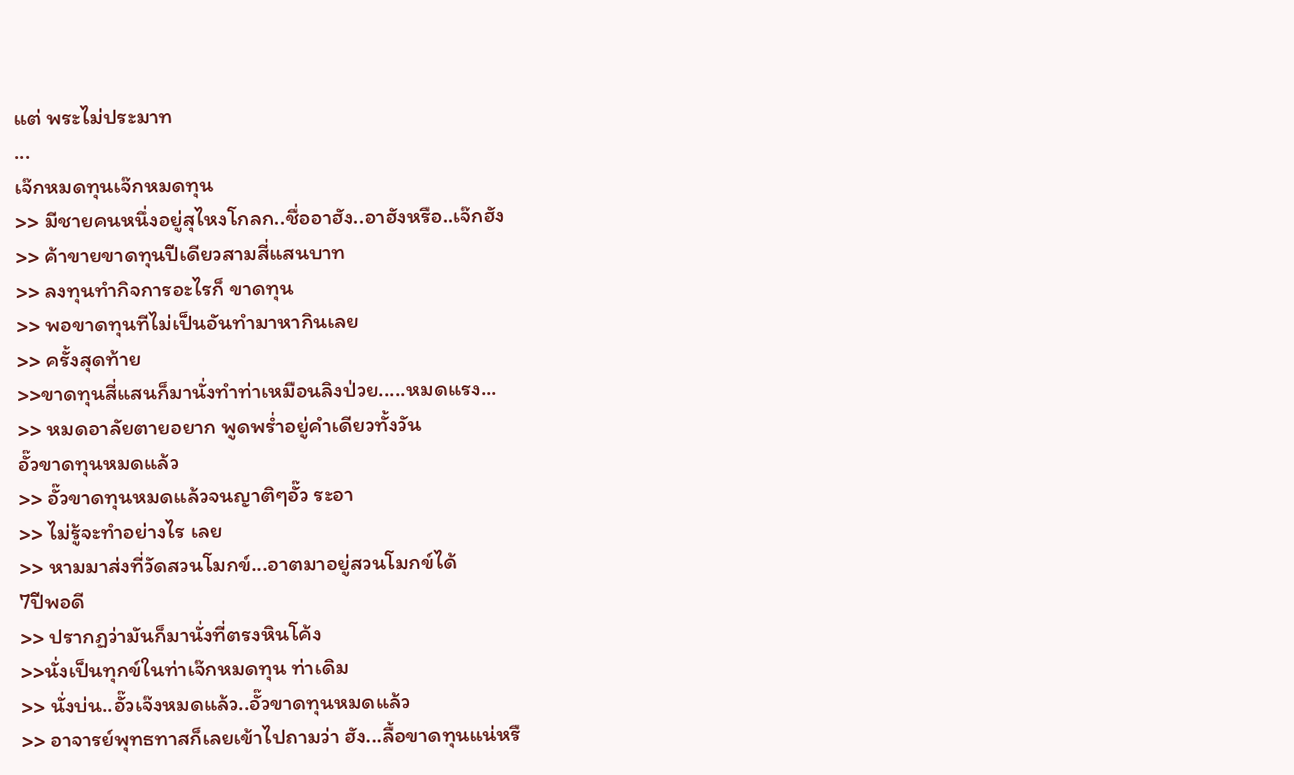แต่ พระไม่ประมาท
...
เจ๊กหมดทุนเจ๊กหมดทุน
>> มีชายคนหนึ่งอยู่สุไหงโกลก..ชื่ออาฮัง..อาฮังหรือ..เจ๊กฮัง
>> ค้าขายขาดทุนปีเดียวสามสี่แสนบาท
>> ลงทุนทำกิจการอะไรก็ ขาดทุน
>> พอขาดทุนทีไม่เป็นอันทำมาหากินเลย
>> ครั้งสุดท้าย
>>ขาดทุนสี่แสนก็มานั่งทำท่าเหมือนลิงป่วย.....หมดแรง...
>> หมดอาลัยตายอยาก พูดพร่ำอยู่คำเดียวทั้งวัน
อั๊วขาดทุนหมดแล้ว
>> อั๊วขาดทุนหมดแล้วจนญาติๆอั๊ว ระอา
>> ไม่รู้จะทำอย่างไร เลย
>> หามมาส่งที่วัดสวนโมกข์...อาตมาอยู่สวนโมกข์ได้
7ปีพอดี
>> ปรากฏว่ามันก็มานั่งที่ตรงหินโค้ง
>>นั่งเป็นทุกข์ในท่าเจ๊กหมดทุน ท่าเดิม
>> นั่งบ่น..อั๊วเจ๊งหมดแล้ว..อั๊วขาดทุนหมดแล้ว
>> อาจารย์พุทธทาสก็เลยเข้าไปถามว่า ฮัง...ลื้อขาดทุนแน่หรื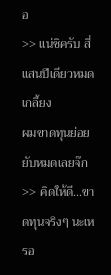อ
>> แน่ซิครับ สี่แสนปีเดียวหมดเกลี้ยง
ผมขาดทุนย่อยยับหมดเลยจ๊ก
>> คิดให้ดี...ขาดทุนจริงๆ นะเหรอ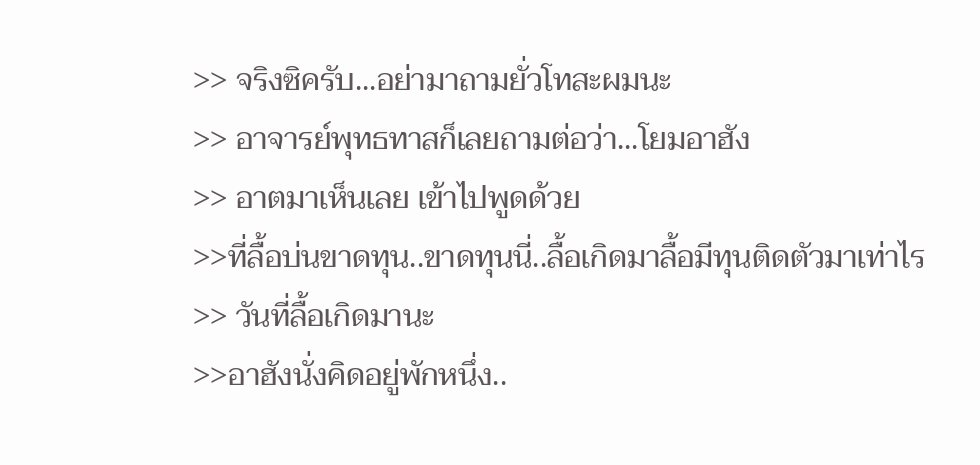>> จริงซิครับ...อย่ามาถามยั่วโทสะผมนะ
>> อาจารย์พุทธทาสก็เลยถามต่อว่า...โยมอาฮัง
>> อาตมาเห็นเลย เข้าไปพูดด้วย
>>ที่ลื้อบ่นขาดทุน..ขาดทุนนี่..ลื้อเกิดมาลื้อมีทุนติดตัวมาเท่าไร
>> วันที่ลื้อเกิดมานะ
>>อาฮังนั่งคิดอยู่พักหนึ่ง..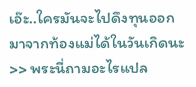เอ๊ะ..ใครมันจะไปดึงทุนออกมาจากท้องแม่ได้ในวันเกิดนะ
>> พระนี่ถามอะไรแปล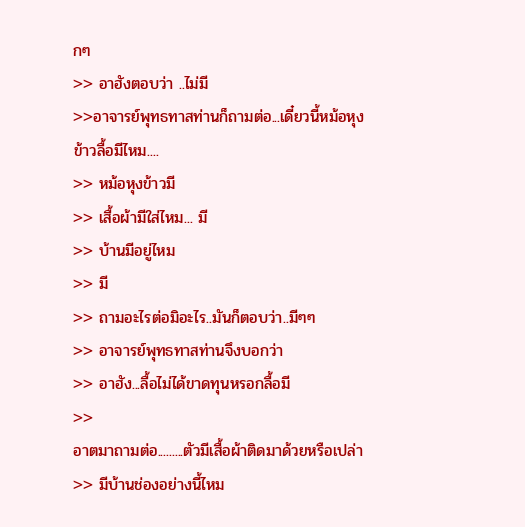กๆ
>> อาฮังตอบว่า ..ไม่มี
>>อาจารย์พุทธทาสท่านก็ถามต่อ...เดี๋ยวนี้หม้อหุงข้าวลื้อมีไหม....
>> หม้อหุงข้าวมี
>> เสื้อผ้ามีใส่ไหม... มี
>> บ้านมีอยู่ไหม
>> มี
>> ถามอะไรต่อมิอะไร..มันก็ตอบว่า..มีๆๆ
>> อาจารย์พุทธทาสท่านจึงบอกว่า
>> อาฮัง...ลื้อไม่ได้ขาดทุนหรอกลื้อมี
>>
อาตมาถามต่อ.........ตัวมีเสื้อผ้าติดมาด้วยหรือเปล่า
>> มีบ้านช่องอย่างนี้ไหม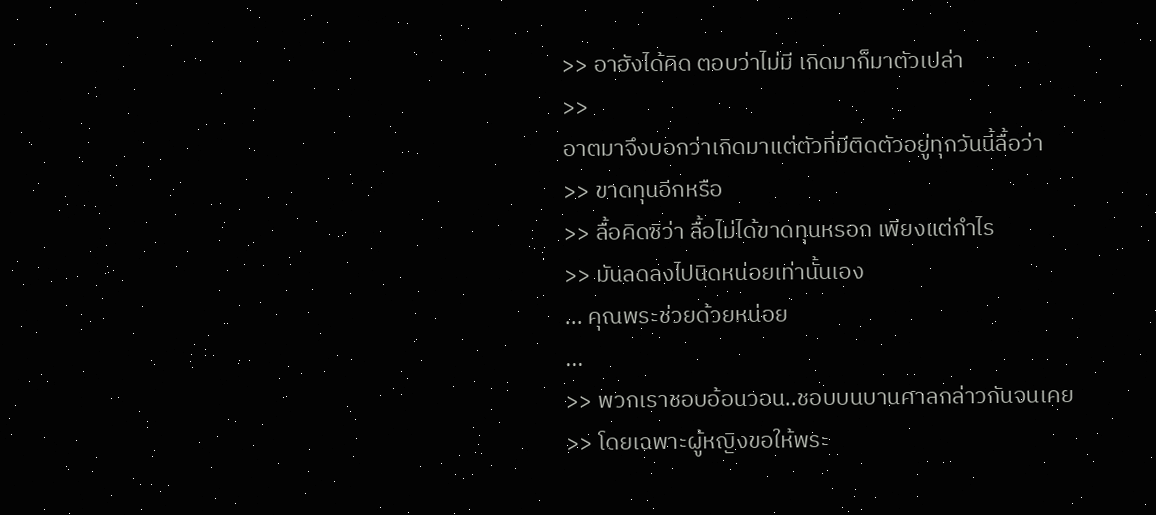>> อาฮังได้คิด ตอบว่าไม่มี เกิดมาก็มาตัวเปล่า
>>
อาตมาจึงบอกว่าเกิดมาแต่ตัวที่มีติดตัวอยู่ทุกวันนี้ลื้อว่า
>> ขาดทุนอีกหรือ
>> ลื้อคิดซิว่า ลื้อไม่ได้ขาดทุนหรอก เพียงแต่กำไร
>> มันลดลงไปนิดหน่อยเท่านั้นเอง
... คุณพระช่วยด้วยหน่อย
...
>> พวกเราชอบอ้อนวอน..ชอบบนบานศาลกล่าวกันจนเคย
>> โดยเฉพาะผู้หญิงขอให้พระ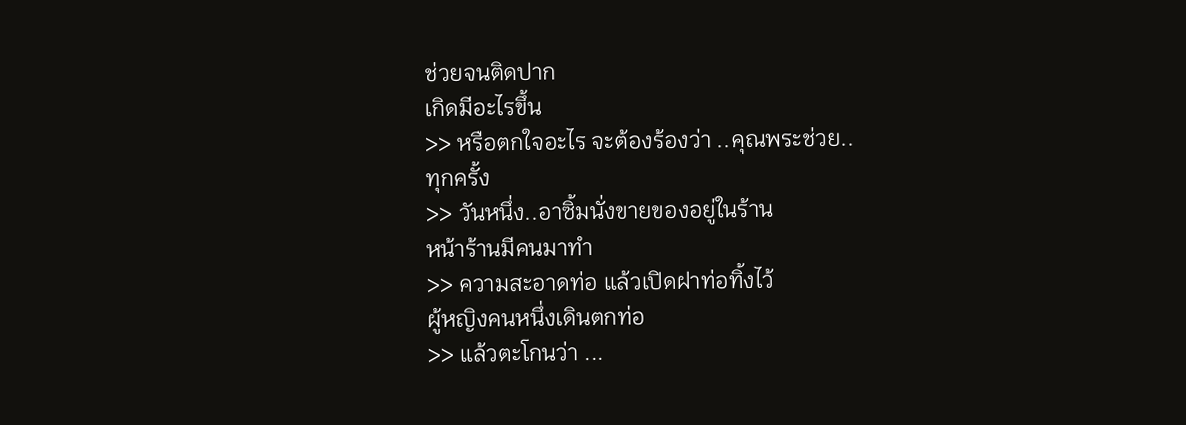ช่วยจนติดปาก
เกิดมีอะไรขึ้น
>> หรือตกใจอะไร จะต้องร้องว่า ..คุณพระช่วย..
ทุกครั้ง
>> วันหนึ่ง..อาซิ้มนั่งขายของอยู่ในร้าน
หน้าร้านมีคนมาทำ
>> ความสะอาดท่อ แล้วเปิดฝาท่อทิ้งไว้
ผู้หญิงคนหนึ่งเดินตกท่อ
>> แล้วตะโกนว่า ...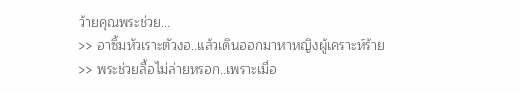ว้ายคุณพระช่วย...
>> อาซิ้มหัวเราะตัวงอ..แล้วเดินออกมาหาหญิงผู้เคราะห์ร้าย
>> พระช่วยลื้อไม่ล่ายหรอก..เพราะเมื่อ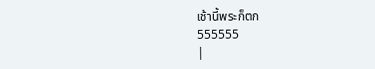เช้านี้พระก็ตก
555555
|